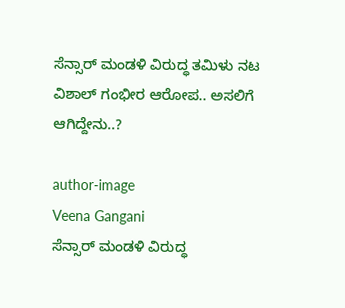ಸೆನ್ಸಾರ್ ಮಂಡಳಿ ವಿರುದ್ಧ ತಮಿಳು ನಟ ವಿಶಾಲ್ ಗಂಭೀರ ಆರೋಪ.. ಅಸಲಿಗೆ ಆಗಿದ್ದೇನು..?

author-image
Veena Gangani
ಸೆನ್ಸಾರ್ ಮಂಡಳಿ ವಿರುದ್ಧ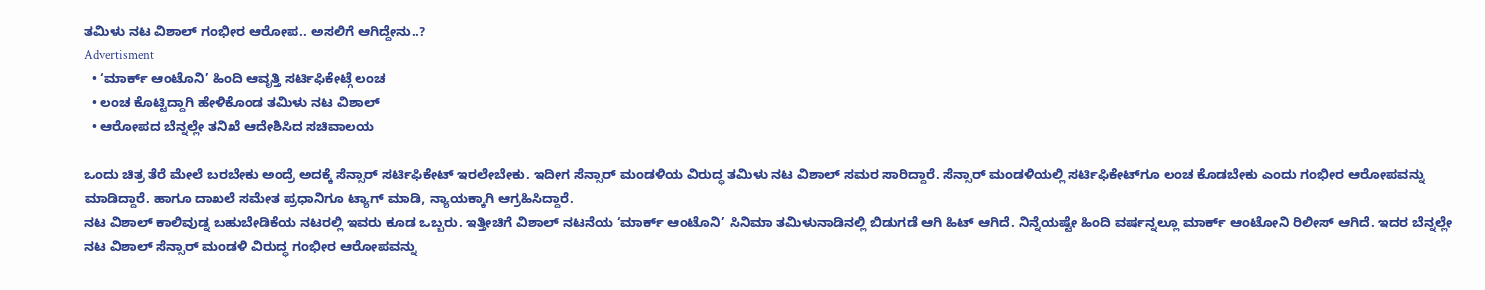ತಮಿಳು ನಟ ವಿಶಾಲ್ ಗಂಭೀರ ಆರೋಪ.. ಅಸಲಿಗೆ ಆಗಿದ್ದೇನು..?
Advertisment
  • ‘ಮಾರ್ಕ್ ಆಂಟೊನಿ’ ಹಿಂದಿ ಆವೃತ್ತಿ ಸರ್ಟಿಫಿಕೇಟ್ಗೆ ಲಂಚ
  • ಲಂಚ ಕೊಟ್ಟಿದ್ದಾಗಿ ಹೇಳಿಕೊಂಡ ತಮಿಳು ನಟ ವಿಶಾಲ್
  • ಆರೋಪದ ಬೆನ್ನಲ್ಲೇ ತನಿಖೆ ಆದೇಶಿಸಿದ ಸಚಿವಾಲಯ

ಒಂದು ಚಿತ್ರ ತೆರೆ ಮೇಲೆ ಬರಬೇಕು ಅಂದ್ರೆ ಅದಕ್ಕೆ ಸೆನ್ಸಾರ್ ಸರ್ಟಿಫಿಕೇಟ್ ಇರಲೇಬೇಕು. ಇದೀಗ ಸೆನ್ಸಾರ್ ಮಂಡಳಿಯ ವಿರುದ್ಧ ತಮಿಳು ನಟ ವಿಶಾಲ್ ಸಮರ ಸಾರಿದ್ದಾರೆ. ಸೆನ್ಸಾರ್‌ ಮಂಡಳಿಯಲ್ಲಿ ಸರ್ಟಿಫಿಕೇಟ್‌ಗೂ ಲಂಚ ಕೊಡಬೇಕು ಎಂದು ಗಂಭೀರ ಆರೋಪವನ್ನು ಮಾಡಿದ್ದಾರೆ. ಹಾಗೂ ದಾಖಲೆ ಸಮೇತ ಪ್ರಧಾನಿಗೂ ಟ್ಯಾಗ್ ಮಾಡಿ, ನ್ಯಾಯಕ್ಕಾಗಿ ಆಗ್ರಹಿಸಿದ್ದಾರೆ.
ನಟ ವಿಶಾಲ್ ಕಾಲಿವುಡ್ನ ಬಹುಬೇಡಿಕೆಯ ನಟರಲ್ಲಿ ಇವರು ಕೂಡ ಒಬ್ಬರು. ಇತ್ತೀಚಿಗೆ ವಿಶಾಲ್ ನಟನೆಯ ‘ಮಾರ್ಕ್ ಆಂಟೊನಿ’ ಸಿನಿಮಾ ತಮಿಳುನಾಡಿನಲ್ಲಿ ಬಿಡುಗಡೆ ಆಗಿ ಹಿಟ್ ಆಗಿದೆ. ನಿನ್ನೆಯಷ್ಟೇ ಹಿಂದಿ ವರ್ಷನ್ನಲ್ಲೂ ಮಾರ್ಕ್ ಆಂಟೋನಿ ರಿಲೀಸ್ ಆಗಿದೆ. ಇದರ ಬೆನ್ನಲ್ಲೇ ನಟ ವಿಶಾಲ್ ಸೆನ್ಸಾರ್ ಮಂಡಳಿ ವಿರುದ್ಧ ಗಂಭೀರ ಆರೋಪವನ್ನು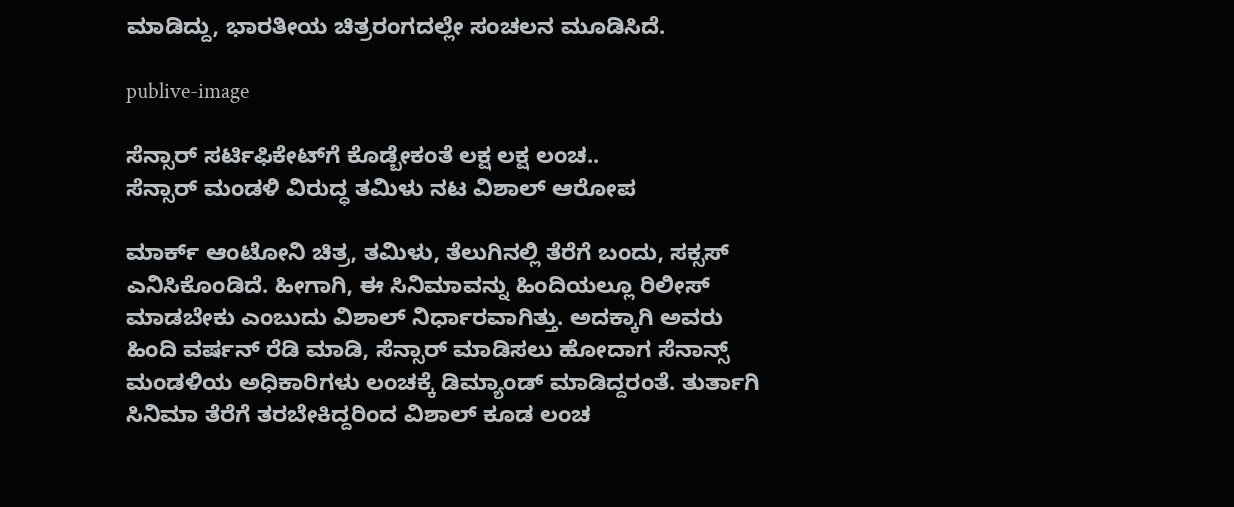ಮಾಡಿದ್ದು, ಭಾರತೀಯ ಚಿತ್ರರಂಗದಲ್ಲೇ ಸಂಚಲನ ಮೂಡಿಸಿದೆ.

publive-image

ಸೆನ್ಸಾರ್‌ ಸರ್ಟಿಫಿಕೇಟ್‌ಗೆ ಕೊಡ್ಬೇಕಂತೆ ಲಕ್ಷ ಲಕ್ಷ ಲಂಚ..
ಸೆನ್ಸಾರ್‌ ಮಂಡಳಿ ವಿರುದ್ಧ ತಮಿಳು ನಟ ವಿಶಾಲ್ ಆರೋಪ

ಮಾರ್ಕ್ ಆಂಟೋನಿ ಚಿತ್ರ, ತಮಿಳು, ತೆಲುಗಿನಲ್ಲಿ ತೆರೆಗೆ ಬಂದು, ಸಕ್ಸಸ್ ಎನಿಸಿಕೊಂಡಿದೆ. ಹೀಗಾಗಿ, ಈ ಸಿನಿಮಾವನ್ನು ಹಿಂದಿಯಲ್ಲೂ ರಿಲೀಸ್ ಮಾಡಬೇಕು ಎಂಬುದು ವಿಶಾಲ್ ನಿರ್ಧಾರವಾಗಿತ್ತು. ಅದಕ್ಕಾಗಿ ಅವರು ಹಿಂದಿ ವರ್ಷನ್ ರೆಡಿ ಮಾಡಿ, ಸೆನ್ಸಾರ್ ಮಾಡಿಸಲು ಹೋದಾಗ ಸೆನಾನ್ಸ್ ಮಂಡಳಿಯ ಅಧಿಕಾರಿಗಳು ಲಂಚಕ್ಕೆ ಡಿಮ್ಯಾಂಡ್ ಮಾಡಿದ್ದರಂತೆ. ತುರ್ತಾಗಿ ಸಿನಿಮಾ ತೆರೆಗೆ ತರಬೇಕಿದ್ದರಿಂದ ವಿಶಾಲ್ ಕೂಡ ಲಂಚ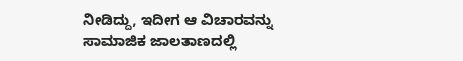ನೀಡಿದ್ದು, ಇದೀಗ ಆ ವಿಚಾರವನ್ನು ಸಾಮಾಜಿಕ ಜಾಲತಾಣದಲ್ಲಿ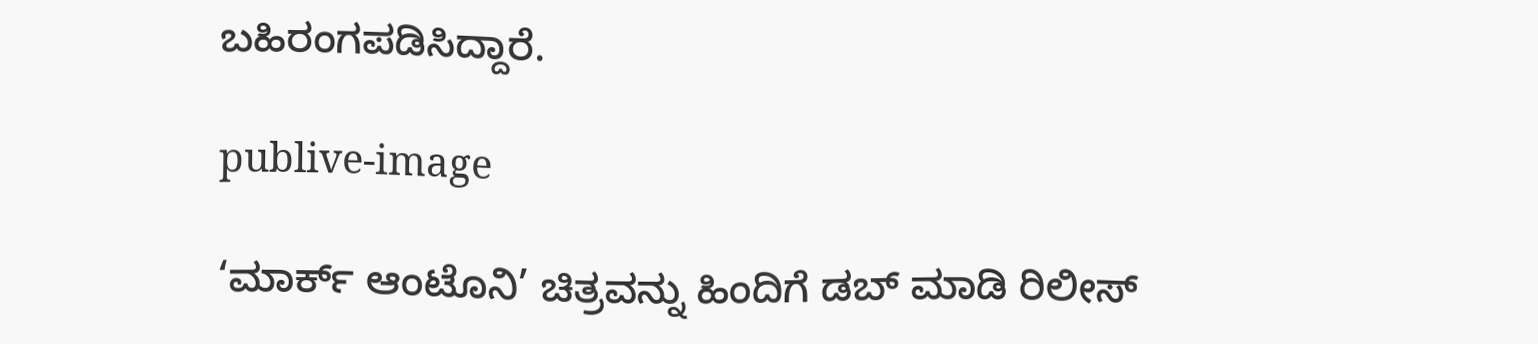ಬಹಿರಂಗಪಡಿಸಿದ್ದಾರೆ.

publive-image

‘ಮಾರ್ಕ್ ಆಂಟೊನಿ’ ಚಿತ್ರವನ್ನು ಹಿಂದಿಗೆ ಡಬ್ ಮಾಡಿ ರಿಲೀಸ್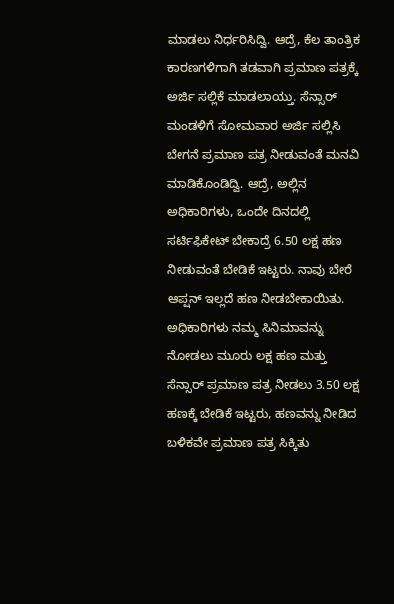ಮಾಡಲು ನಿರ್ಧರಿಸಿದ್ವಿ. ಆದ್ರೆ, ಕೆಲ ತಾಂತ್ರಿಕ ಕಾರಣಗಳಿಗಾಗಿ ತಡವಾಗಿ ಪ್ರಮಾಣ ಪತ್ರಕ್ಕೆ ಅರ್ಜಿ ಸಲ್ಲಿಕೆ ಮಾಡಲಾಯ್ತು. ಸೆನ್ಸಾರ್ ಮಂಡಳಿಗೆ ಸೋಮವಾರ ಅರ್ಜಿ ಸಲ್ಲಿಸಿ ಬೇಗನೆ ಪ್ರಮಾಣ ಪತ್ರ ನೀಡುವಂತೆ ಮನವಿ ಮಾಡಿಕೊಂಡಿದ್ವಿ. ಆದ್ರೆ, ಅಲ್ಲಿನ ಅಧಿಕಾರಿಗಳು, ಒಂದೇ ದಿನದಲ್ಲಿ ಸರ್ಟಿಫಿಕೇಟ್ ಬೇಕಾದ್ರೆ 6.50 ಲಕ್ಷ ಹಣ ನೀಡುವಂತೆ ಬೇಡಿಕೆ ಇಟ್ಟರು. ನಾವು ಬೇರೆ ಆಪ್ಷನ್ ಇಲ್ಲದೆ ಹಣ ನೀಡಬೇಕಾಯಿತು. ಅಧಿಕಾರಿಗಳು ನಮ್ಮ ಸಿನಿಮಾವನ್ನು ನೋಡಲು ಮೂರು ಲಕ್ಷ ಹಣ ಮತ್ತು ಸೆನ್ಸಾರ್ ಪ್ರಮಾಣ ಪತ್ರ ನೀಡಲು 3.50 ಲಕ್ಷ ಹಣಕ್ಕೆ ಬೇಡಿಕೆ ಇಟ್ಟರು, ಹಣವನ್ನು ನೀಡಿದ ಬಳಿಕವೇ ಪ್ರಮಾಣ ಪತ್ರ ಸಿಕ್ಕಿತು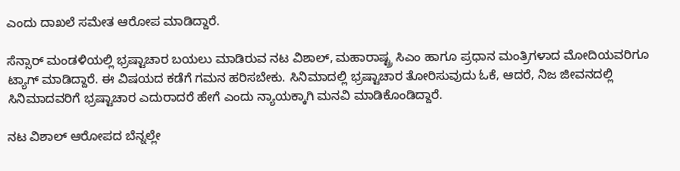ಎಂದು ದಾಖಲೆ ಸಮೇತ ಆರೋಪ ಮಾಡಿದ್ದಾರೆ.

ಸೆನ್ಸಾರ್ ಮಂಡಳಿಯಲ್ಲಿ ಭ್ರಷ್ಟಾಚಾರ ಬಯಲು ಮಾಡಿರುವ ನಟ ವಿಶಾಲ್, ಮಹಾರಾಷ್ಟ್ರ ಸಿಎಂ ಹಾಗೂ ಪ್ರಧಾನ ಮಂತ್ರಿಗಳಾದ ಮೋದಿಯವರಿಗೂ ಟ್ಯಾಗ್ ಮಾಡಿದ್ದಾರೆ. ಈ ವಿಷಯದ ಕಡೆಗೆ ಗಮನ ಹರಿಸಬೇಕು. ಸಿನಿಮಾದಲ್ಲಿ ಭ್ರಷ್ಟಾಚಾರ ತೋರಿಸುವುದು ಓಕೆ, ಆದರೆ, ನಿಜ ಜೀವನದಲ್ಲಿ ಸಿನಿಮಾದವರಿಗೆ ಭ್ರಷ್ಟಾಚಾರ ಎದುರಾದರೆ ಹೇಗೆ ಎಂದು ನ್ಯಾಯಕ್ಕಾಗಿ ಮನವಿ ಮಾಡಿಕೊಂಡಿದ್ದಾರೆ.

ನಟ ವಿಶಾಲ್ ಆರೋಪದ ಬೆನ್ನಲ್ಲೇ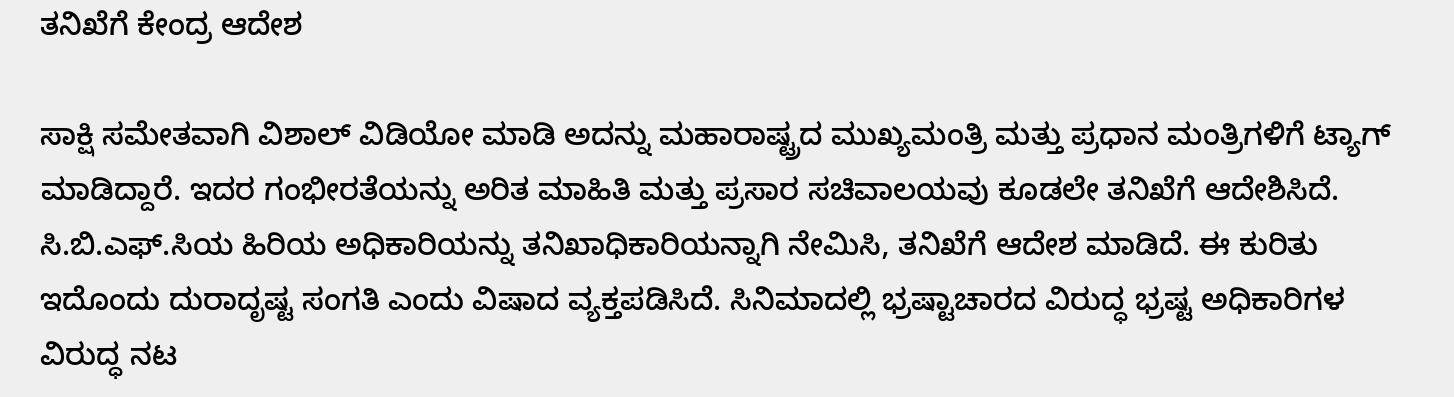ತನಿಖೆಗೆ ಕೇಂದ್ರ ಆದೇಶ

ಸಾಕ್ಷಿ ಸಮೇತವಾಗಿ ವಿಶಾಲ್ ವಿಡಿಯೋ ಮಾಡಿ ಅದನ್ನು ಮಹಾರಾಷ್ಟ್ರದ ಮುಖ್ಯಮಂತ್ರಿ ಮತ್ತು ಪ್ರಧಾನ ಮಂತ್ರಿಗಳಿಗೆ ಟ್ಯಾಗ್ ಮಾಡಿದ್ದಾರೆ. ಇದರ ಗಂಭೀರತೆಯನ್ನು ಅರಿತ ಮಾಹಿತಿ ಮತ್ತು ಪ್ರಸಾರ ಸಚಿವಾಲಯವು ಕೂಡಲೇ ತನಿಖೆಗೆ ಆದೇಶಿಸಿದೆ. ಸಿ.ಬಿ.ಎಫ್.ಸಿಯ ಹಿರಿಯ ಅಧಿಕಾರಿಯನ್ನು ತನಿಖಾಧಿಕಾರಿಯನ್ನಾಗಿ ನೇಮಿಸಿ, ತನಿಖೆಗೆ ಆದೇಶ ಮಾಡಿದೆ. ಈ ಕುರಿತು ಇದೊಂದು ದುರಾದೃಷ್ಟ ಸಂಗತಿ ಎಂದು ವಿಷಾದ ವ್ಯಕ್ತಪಡಿಸಿದೆ. ಸಿನಿಮಾದಲ್ಲಿ ಭ್ರಷ್ಟಾಚಾರದ ವಿರುದ್ಧ ಭ್ರಷ್ಟ ಅಧಿಕಾರಿಗಳ ವಿರುದ್ಧ ನಟ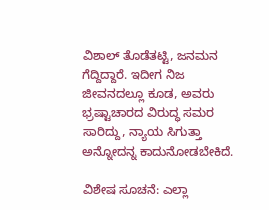ವಿಶಾಲ್ ತೊಡೆತಟ್ಟಿ, ಜನಮನ ಗೆದ್ದಿದ್ದಾರೆ. ಇದೀಗ ನಿಜ ಜೀವನದಲ್ಲೂ ಕೂಡ, ಅವರು ಭ್ರಷ್ಟಾಚಾರದ ವಿರುದ್ಧ ಸಮರ ಸಾರಿದ್ದು, ನ್ಯಾಯ ಸಿಗುತ್ತಾ ಅನ್ನೋದನ್ನ ಕಾದುನೋಡಬೇಕಿದೆ.

ವಿಶೇಷ ಸೂಚನೆ: ಎಲ್ಲಾ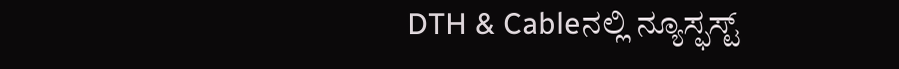DTH & Cableನಲ್ಲಿ ನ್ಯೂಸ್ಫಸ್ಟ್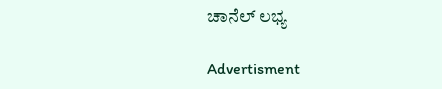ಚಾನೆಲ್ ಲಭ್ಯ

Advertisment